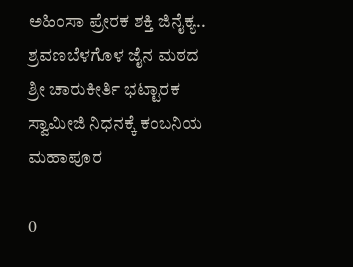ಅಹಿಂಸಾ ಪ್ರೇರಕ ಶಕ್ತಿ ಜಿನೈಕ್ಯ.. ಶ್ರವಣಬೆಳಗೊಳ ಜೈನ ಮಠದ ಶ್ರೀ ಚಾರುಕೀರ್ತಿ ಭಟ್ಟಾರಕ ಸ್ವಾಮೀಜಿ ನಿಧನಕ್ಕೆ ಕಂಬನಿಯ ಮಹಾಪೂರ

0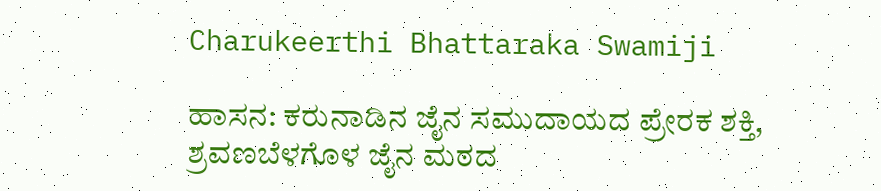Charukeerthi Bhattaraka Swamiji

ಹಾಸನ: ಕರುನಾಡಿನ ಜೈನ ಸಮುದಾಯದ ಪ್ರೇರಕ ಶಕ್ತಿ, ಶ್ರವಣಬೆಳಗೊಳ ಜೈನ ಮಠದ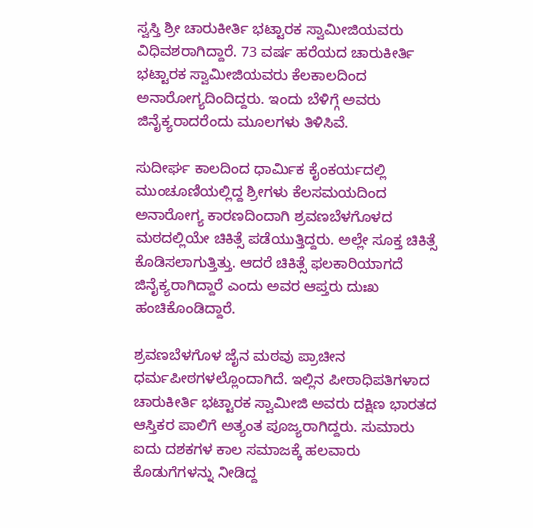ಸ್ವಸ್ತಿ ಶ್ರೀ ಚಾರುಕೀರ್ತಿ ಭಟ್ಟಾರಕ ಸ್ವಾಮೀಜಿಯವರು ವಿಧಿವಶರಾಗಿದ್ದಾರೆ. 73 ವರ್ಷ ಹರೆಯದ ಚಾರುಕೀರ್ತಿ ಭಟ್ಟಾರಕ ಸ್ವಾಮೀಜಿಯವರು ಕೆಲಕಾಲದಿಂದ ಅನಾರೋಗ್ಯದಿಂದಿದ್ದರು. ಇಂದು ಬೆಳಿಗ್ಗೆ ಅವರು ಜಿನೈಕ್ಯರಾದರೆಂದು ಮೂಲಗಳು ತಿಳಿಸಿವೆ.

ಸುದೀರ್ಘ ಕಾಲದಿಂದ ಧಾರ್ಮಿಕ ಕೈಂಕರ್ಯದಲ್ಲಿ ಮುಂಚೂಣಿಯಲ್ಲಿದ್ದ ಶ್ರೀಗಳು ಕೆಲಸಮಯದಿಂದ ಅನಾರೋಗ್ಯ ಕಾರಣದಿಂದಾಗಿ ಶ್ರವಣಬೆಳಗೊಳದ ಮಠದಲ್ಲಿಯೇ ಚಿಕಿತ್ಸೆ ಪಡೆಯುತ್ತಿದ್ದರು. ಅಲ್ಲೇ ಸೂಕ್ತ ಚಿಕಿತ್ಸೆ ಕೊಡಿಸಲಾಗುತ್ತಿತ್ತು. ಆದರೆ ಚಿಕಿತ್ಸೆ ಫಲಕಾರಿಯಾಗದೆ ಜಿನೈಕ್ಯರಾಗಿದ್ದಾರೆ ಎಂದು ಅವರ ಆಪ್ತರು ದುಃಖ ಹಂಚಿಕೊಂಡಿದ್ದಾರೆ.

ಶ್ರವಣಬೆಳಗೊಳ ಜೈನ ಮಠವು ಪ್ರಾಚೀನ ಧರ್ಮಪೀಠಗಳಲ್ಲೊಂದಾಗಿದೆ. ಇಲ್ಲಿನ ಪೀಠಾಧಿಪತಿಗಳಾದ ಚಾರುಕೀರ್ತಿ ಭಟ್ಟಾರಕ ಸ್ವಾಮೀಜಿ ಅವರು ದಕ್ಷಿಣ ಭಾರತದ ಆಸ್ತಿಕರ ಪಾಲಿಗೆ ಅತ್ಯಂತ ಪೂಜ್ಯರಾಗಿದ್ದರು. ಸುಮಾರು ಐದು ದಶಕಗಳ ಕಾಲ ಸಮಾಜಕ್ಕೆ ಹಲವಾರು ಕೊಡುಗೆಗಳನ್ನು ನೀಡಿದ್ದ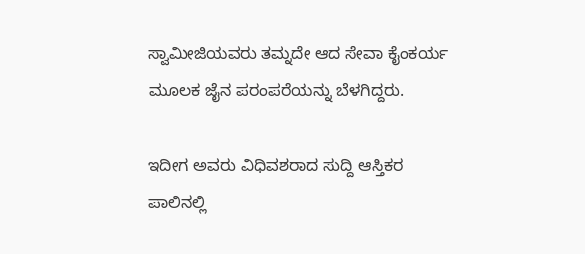ಸ್ವಾಮೀಜಿಯವರು ತಮ್ನದೇ ಆದ ಸೇವಾ ಕೈಂಕರ್ಯ ಮೂಲಕ ಜೈನ ಪರಂಪರೆಯನ್ನು ಬೆಳಗಿದ್ದರು.

ಇದೀಗ ಅವರು ವಿಧಿವಶರಾದ ಸುದ್ದಿ ಆಸ್ತಿಕರ ಪಾಲಿನಲ್ಲಿ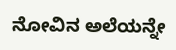ನೋವಿನ ಅಲೆಯನ್ನೇ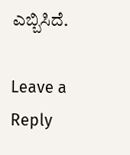ಎಬ್ಬಿಸಿದೆ.

Leave a Reply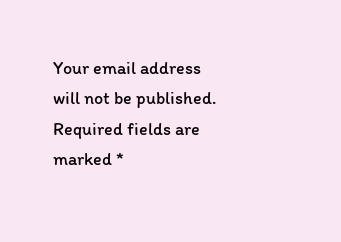Your email address will not be published. Required fields are marked *